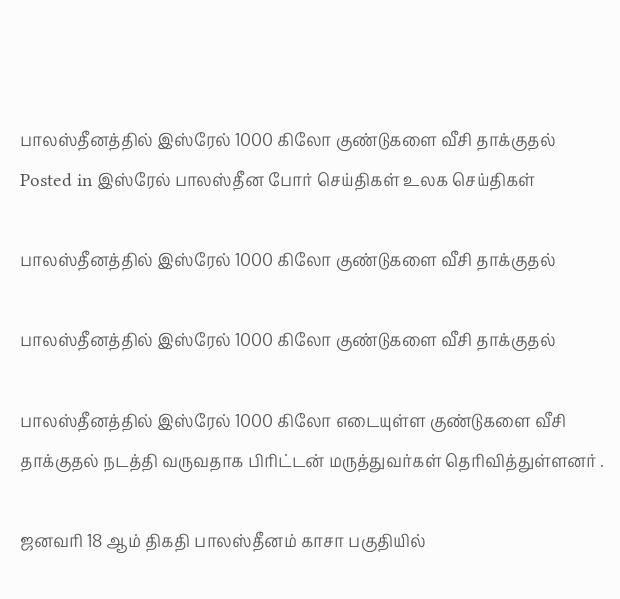பாலஸ்தீனத்தில் இஸ்ரேல் 1000 கிலோ குண்டுகளை வீசி தாக்குதல்
Posted in இஸ்ரேல் பாலஸ்தீன போர் செய்திகள் உலக செய்திகள்

பாலஸ்தீனத்தில் இஸ்ரேல் 1000 கிலோ குண்டுகளை வீசி தாக்குதல்

பாலஸ்தீனத்தில் இஸ்ரேல் 1000 கிலோ குண்டுகளை வீசி தாக்குதல்

பாலஸ்தீனத்தில் இஸ்ரேல் 1000 கிலோ எடையுள்ள குண்டுகளை வீசி தாக்குதல் நடத்தி வருவதாக பிரிட்டன் மருத்துவர்கள் தெரிவித்துள்ளனர் .

ஜனவரி 18 ஆம் திகதி பாலஸ்தீனம் காசா பகுதியில்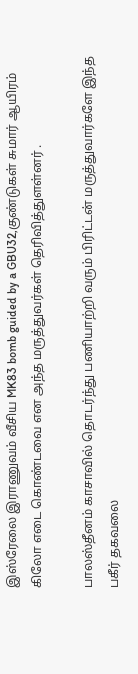இஸ்ரேலை இராணுவம் வீசிய MK83 bomb guided by a GBU32,குண்டுகள் சுமார் ஆயிரம் கிலோ எடை கொண்டவை என அந்த மருத்துவர்கள் தெரிவித்துளள்னர் .

பாலஸ்தீனம் காசாவில் தொடர்ந்து பணியாற்றி வரும் பிரிட்டன் மருத்துவார்களே இந்த பகீர் தகவலை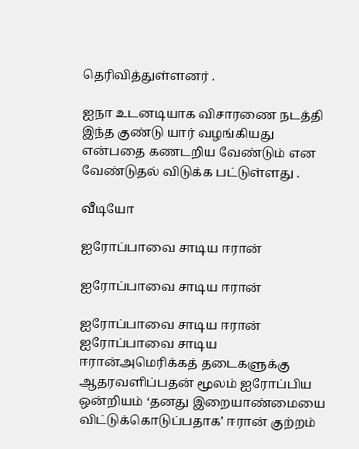தெரிவித்துள்ளனர் .

ஐநா உடனடியாக விசாரணை நடத்தி இந்த குண்டு யார் வழங்கியது என்பதை கணடறிய வேண்டும் என வேண்டுதல் விடுக்க பட்டுள்ளது .

வீடியோ

ஐரோப்பாவை சாடிய ஈரான்

ஐரோப்பாவை சாடிய ஈரான்

ஐரோப்பாவை சாடிய ஈரான் ஐரோப்பாவை சாடிய ஈரான்அமெரிக்கத் தடைகளுக்கு ஆதரவளிப்பதன் மூலம் ஐரோப்பிய ஒன்றியம் ‘தனது இறையாண்மையை விட்டுக்கொடுப்பதாக’ ஈரான் குற்றம்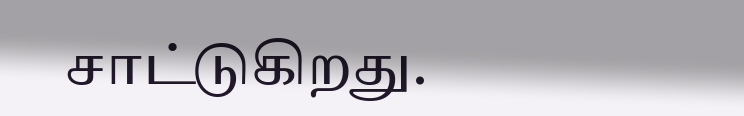சாட்டுகிறது.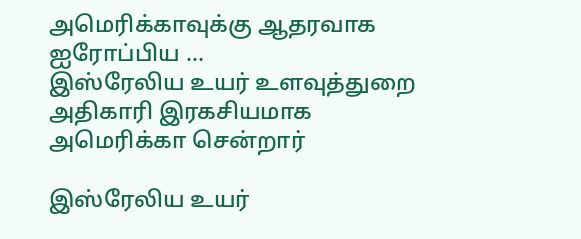அமெரிக்காவுக்கு ஆதரவாக ஐரோப்பிய …
இஸ்ரேலிய உயர் உளவுத்துறை அதிகாரி இரகசியமாக அமெரிக்கா சென்றார்

இஸ்ரேலிய உயர்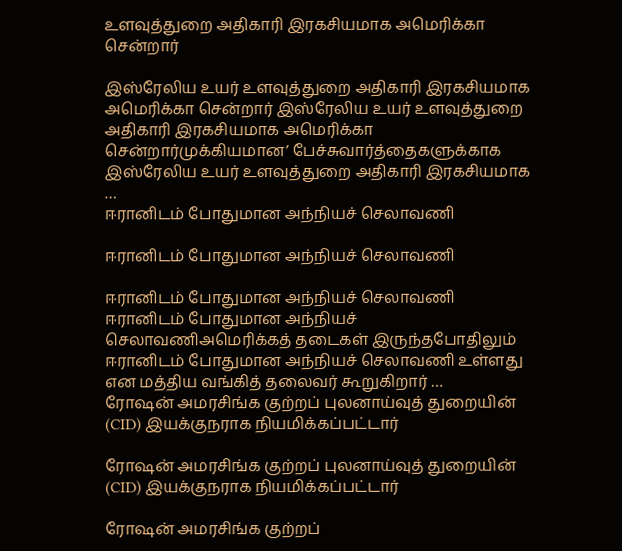உளவுத்துறை அதிகாரி இரகசியமாக அமெரிக்கா சென்றார்

இஸ்ரேலிய உயர் உளவுத்துறை அதிகாரி இரகசியமாக அமெரிக்கா சென்றார் இஸ்ரேலிய உயர் உளவுத்துறை அதிகாரி இரகசியமாக அமெரிக்கா சென்றார்முக்கியமான’ பேச்சுவார்த்தைகளுக்காக இஸ்ரேலிய உயர் உளவுத்துறை அதிகாரி இரகசியமாக …
ஈரானிடம் போதுமான அந்நியச் செலாவணி

ஈரானிடம் போதுமான அந்நியச் செலாவணி

ஈரானிடம் போதுமான அந்நியச் செலாவணி ஈரானிடம் போதுமான அந்நியச் செலாவணிஅமெரிக்கத் தடைகள் இருந்தபோதிலும் ஈரானிடம் போதுமான அந்நியச் செலாவணி உள்ளது என மத்திய வங்கித் தலைவர் கூறுகிறார் …
ரோஷன் அமரசிங்க குற்றப் புலனாய்வுத் துறையின் (CID) இயக்குநராக நியமிக்கப்பட்டார்

ரோஷன் அமரசிங்க குற்றப் புலனாய்வுத் துறையின் (CID) இயக்குநராக நியமிக்கப்பட்டார்

ரோஷன் அமரசிங்க குற்றப்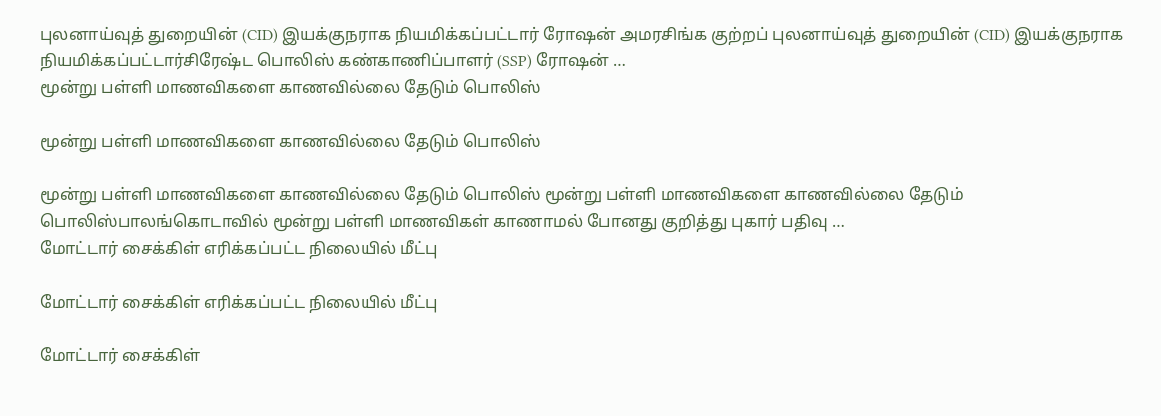புலனாய்வுத் துறையின் (CID) இயக்குநராக நியமிக்கப்பட்டார் ரோஷன் அமரசிங்க குற்றப் புலனாய்வுத் துறையின் (CID) இயக்குநராக நியமிக்கப்பட்டார்சிரேஷ்ட பொலிஸ் கண்காணிப்பாளர் (SSP) ரோஷன் …
மூன்று பள்ளி மாணவிகளை காணவில்லை தேடும் பொலிஸ்

மூன்று பள்ளி மாணவிகளை காணவில்லை தேடும் பொலிஸ்

மூன்று பள்ளி மாணவிகளை காணவில்லை தேடும் பொலிஸ் மூன்று பள்ளி மாணவிகளை காணவில்லை தேடும் பொலிஸ்பாலங்கொடாவில் மூன்று பள்ளி மாணவிகள் காணாமல் போனது குறித்து புகார் பதிவு …
மோட்டார் சைக்கிள் எரிக்கப்பட்ட நிலையில் மீட்பு

மோட்டார் சைக்கிள் எரிக்கப்பட்ட நிலையில் மீட்பு

மோட்டார் சைக்கிள்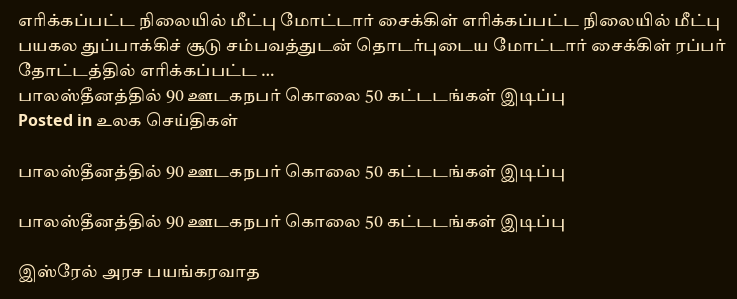எரிக்கப்பட்ட நிலையில் மீட்பு மோட்டார் சைக்கிள் எரிக்கப்பட்ட நிலையில் மீட்பு பயகல துப்பாக்கிச் சூடு சம்பவத்துடன் தொடர்புடைய மோட்டார் சைக்கிள் ரப்பர் தோட்டத்தில் எரிக்கப்பட்ட …
பாலஸ்தீனத்தில் 90 ஊடகநபர் கொலை 50 கட்டடங்கள் இடிப்பு
Posted in உலக செய்திகள்

பாலஸ்தீனத்தில் 90 ஊடகநபர் கொலை 50 கட்டடங்கள் இடிப்பு

பாலஸ்தீனத்தில் 90 ஊடகநபர் கொலை 50 கட்டடங்கள் இடிப்பு

இஸ்ரேல் அரச பயங்கரவாத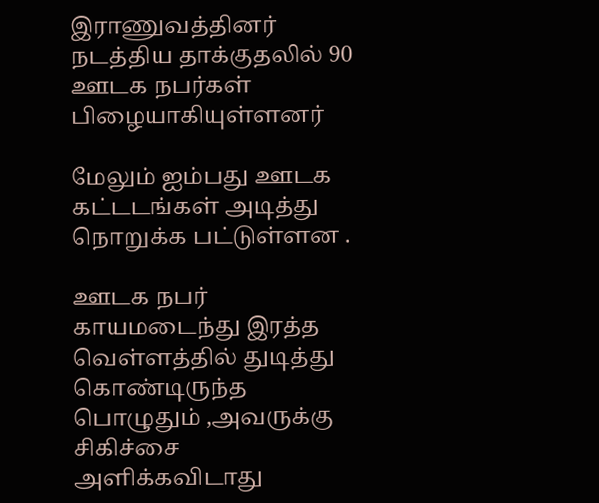இராணுவத்தினர் நடத்திய தாக்குதலில் 90 ஊடக நபர்கள் பிழையாகியுள்ளனர்

மேலும் ஐம்பது ஊடக கட்டடங்கள் அடித்து நொறுக்க பட்டுள்ளன .

ஊடக நபர் காயமடைந்து இரத்த வெள்ளத்தில் துடித்து கொண்டிருந்த பொழுதும் ,அவருக்கு சிகிச்சை அளிக்கவிடாது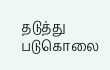தடுத்து படுகொலை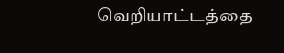வெறியாட்டத்தை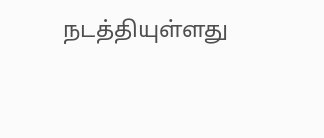நடத்தியுள்ளது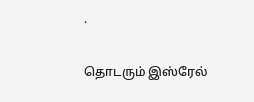.

தொடரும் இஸ்ரேல்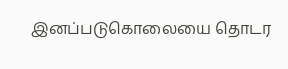இனப்படுகொலையை தொடர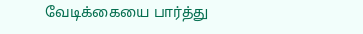வேடிக்கையை பார்த்து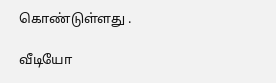கொண்டுள்ளது .

வீடியோ